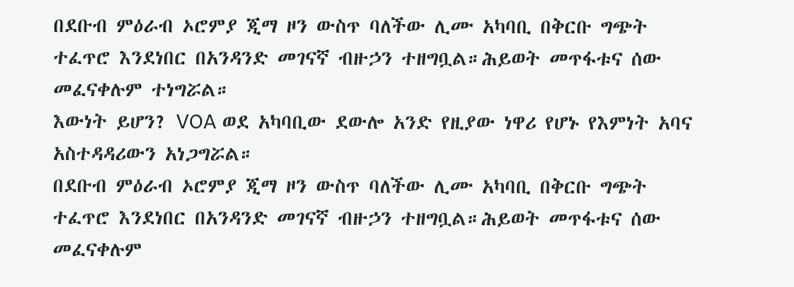በደቡብ ምዕራብ ኦሮምያ ጂማ ዞን ውስጥ ባለችው ሊሙ አካባቢ በቅርቡ ግጭት ተፈጥሮ እንደነበር በአንዳንድ መገናኛ ብዙኃን ተዘግቧል።ሕይወት መጥፋቱና ሰው መፈናቀሉም ተነግሯል።
እውነት ይሆን? VOA ወደ አካባቢው ደውሎ አንድ የዚያው ነዋሪ የሆኑ የእምነት አባና አስተዳዳሪውን አነጋግሯል።
በደቡብ ምዕራብ ኦሮምያ ጂማ ዞን ውስጥ ባለችው ሊሙ አካባቢ በቅርቡ ግጭት ተፈጥሮ እንደነበር በአንዳንድ መገናኛ ብዙኃን ተዘግቧል።ሕይወት መጥፋቱና ሰው መፈናቀሉም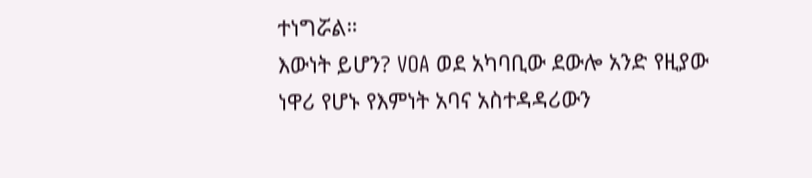ተነግሯል።
እውነት ይሆን? VOA ወደ አካባቢው ደውሎ አንድ የዚያው ነዋሪ የሆኑ የእምነት አባና አስተዳዳሪውን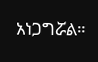አነጋግሯል።